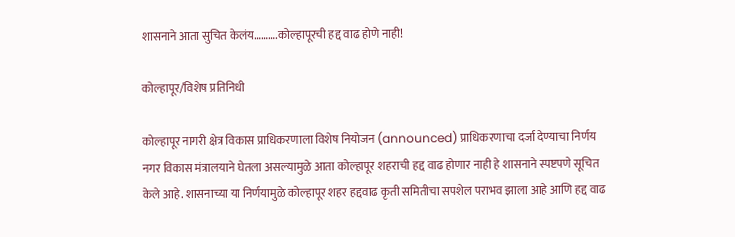शासनाने आता सुचित केलंय……….कोल्हापूरची हद्द वाढ होणे नाही!

कोल्हापूर/विशेष प्रतिनिधी

कोल्हापूर नागरी क्षेत्र विकास प्राधिकरणाला विशेष नियोजन (announced) प्राधिकरणाचा दर्जा देण्याचा निर्णय नगर विकास मंत्रालयाने घेतला असल्यामुळे आता कोल्हापूर शहराची हद्द वाढ होणार नाही हे शासनाने स्पष्टपणे सूचित केले आहे. शासनाच्या या निर्णयामुळे कोल्हापूर शहर हद्दवाढ कृती समितीचा सपशेल पराभव झाला आहे आणि हद्द वाढ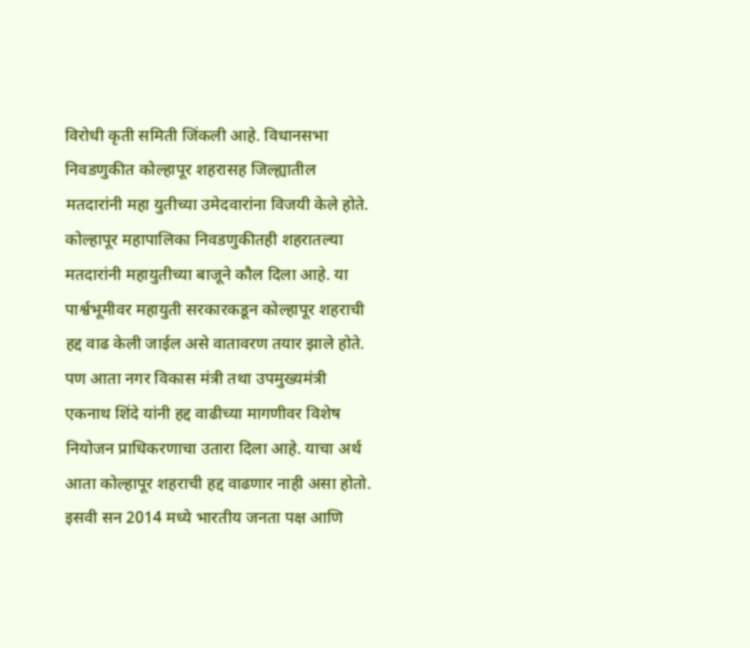विरोधी कृती समिती जिंकली आहे. विधानसभा निवडणुकीत कोल्हापूर शहरासह जिल्ह्यातील मतदारांनी महा युतीच्या उमेदवारांना विजयी केले होते. कोल्हापूर महापालिका निवडणुकीतही शहरातल्या मतदारांनी महायुतीच्या बाजूने कौल दिला आहे. या पार्श्वभूमीवर महायुती सरकारकडून कोल्हापूर शहराची हद्द वाढ केली जाईल असे वातावरण तयार झाले होते. पण आता नगर विकास मंत्री तथा उपमुख्यमंत्री एकनाथ शिंदे यांनी हद्द वाढीच्या मागणीवर विशेष नियोजन प्राधिकरणाचा उतारा दिला आहे. याचा अर्थ आता कोल्हापूर शहराची हद्द वाढणार नाही असा होतो. इसवी सन 2014 मध्ये भारतीय जनता पक्ष आणि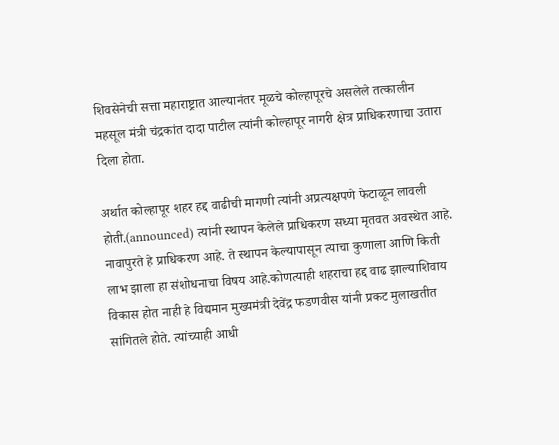शिवसेनेची सत्ता महाराष्ट्रात आल्यानंतर मूळचे कोल्हापूरचे असलेले तत्कालीन महसूल मंत्री चंद्रकांत दादा पाटील त्यांनी कोल्हापूर नागरी क्षेत्र प्राधिकरणाचा उतारा दिला होता.

अर्थात कोल्हापूर शहर हद्द वाढीची मागणी त्यांनी अप्रत्यक्षपणे फेटाळून लावली होती.(announced) त्यांनी स्थापन केलेले प्राधिकरण सध्या मृतवत अवस्थेत आहे. नावापुरते हे प्राधिकरण आहे. ते स्थापन केल्यापासून त्याचा कुणाला आणि किती लाभ झाला हा संशोधनाचा विषय आहे.कोणत्याही शहराचा हद्द वाढ झाल्याशिवाय विकास होत नाही हे विद्यमान मुख्यमंत्री देवेंद्र फडणवीस यांनी प्रकट मुलाखतीत सांगितले होते. त्यांच्याही आधी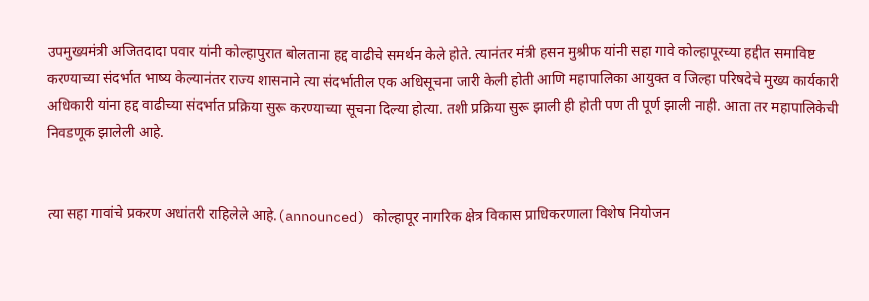उपमुख्यमंत्री अजितदादा पवार यांनी कोल्हापुरात बोलताना हद्द वाढीचे समर्थन केले होते. त्यानंतर मंत्री हसन मुश्रीफ यांनी सहा गावे कोल्हापूरच्या हद्दीत समाविष्ट करण्याच्या संदर्भात भाष्य केल्यानंतर राज्य शासनाने त्या संदर्भातील एक अधिसूचना जारी केली होती आणि महापालिका आयुक्त व जिल्हा परिषदेचे मुख्य कार्यकारी अधिकारी यांना हद्द वाढीच्या संदर्भात प्रक्रिया सुरू करण्याच्या सूचना दिल्या होत्या. तशी प्रक्रिया सुरू झाली ही होती पण ती पूर्ण झाली नाही. आता तर महापालिकेची निवडणूक झालेली आहे.


त्या सहा गावांचे प्रकरण अधांतरी राहिलेले आहे.(announced) कोल्हापूर नागरिक क्षेत्र विकास प्राधिकरणाला विशेष नियोजन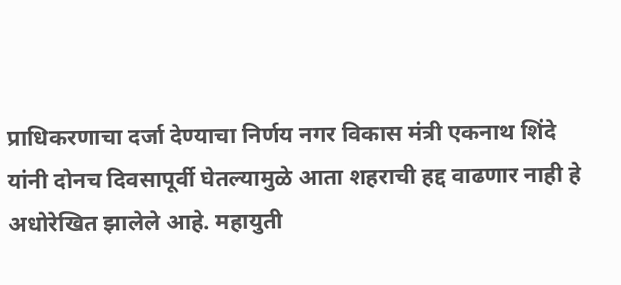प्राधिकरणाचा दर्जा देण्याचा निर्णय नगर विकास मंत्री एकनाथ शिंदे यांनी दोनच दिवसापूर्वी घेतल्यामुळे आता शहराची हद्द वाढणार नाही हे अधोरेखित झालेले आहे. महायुती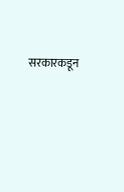सरकारकडून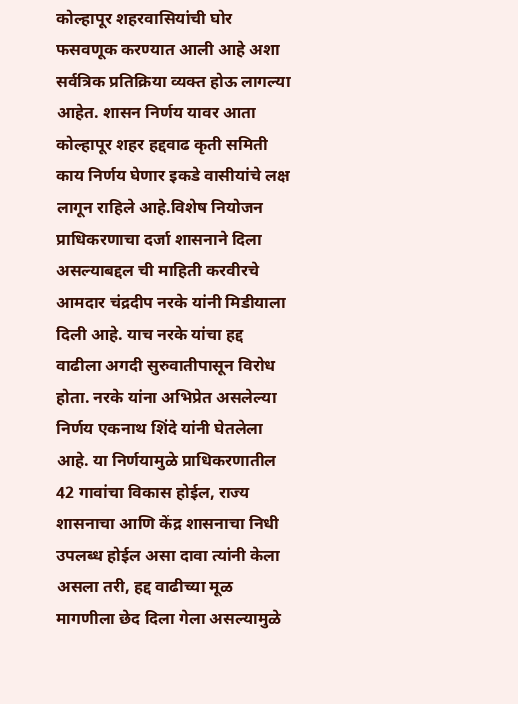कोल्हापूर शहरवासियांची घोर फसवणूक करण्यात आली आहे अशा सर्वत्रिक प्रतिक्रिया व्यक्त होऊ लागल्या आहेत. शासन निर्णय यावर आता कोल्हापूर शहर हद्दवाढ कृती समिती काय निर्णय घेणार इकडे वासीयांचे लक्ष लागून राहिले आहे.विशेष नियोजन प्राधिकरणाचा दर्जा शासनाने दिला असल्याबद्दल ची माहिती करवीरचे आमदार चंद्रदीप नरके यांनी मिडीयाला दिली आहे. याच नरके यांचा हद्द वाढीला अगदी सुरुवातीपासून विरोध होता. नरके यांना अभिप्रेत असलेल्या निर्णय एकनाथ शिंदे यांनी घेतलेला आहे. या निर्णयामुळे प्राधिकरणातील 42 गावांचा विकास होईल, राज्य शासनाचा आणि केंद्र शासनाचा निधी उपलब्ध होईल असा दावा त्यांनी केला असला तरी, हद्द वाढीच्या मूळ मागणीला छेद दिला गेला असल्यामुळे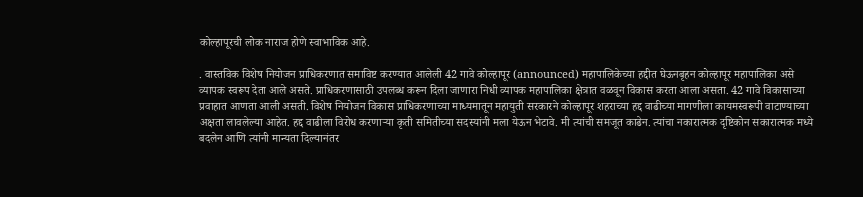कोल्हापूरची लोक नाराज होणे स्वाभाविक आहे.

. वास्तविक विशेष नियोजन प्राधिकरणात समाविष्ट करण्यात आलेली 42 गावे कोल्हापूर (announced) महापालिकेच्या हद्दीत घेऊनबृहन कोल्हापूर महापालिका असे व्यापक स्वरूप देता आले असते. प्राधिकरणासाठी उपलब्ध करून दिला जाणारा निधी व्यापक महापालिका क्षेत्रात वळवून विकास करता आला असता. 42 गावे विकासाच्या प्रवाहात आणता आली असती. विशेष नियोजन विकास प्राधिकरणाच्या माध्यमातून महायुती सरकारने कोल्हापूर शहराच्या हद्द वाढीच्या मागणीला कायमस्वरूपी वाटाण्याच्या अक्षता लावलेल्या आहेत. हद्द वाढीला विरोध करणाऱ्या कृती समितीच्या सदस्यांनी मला येऊन भेटावे. मी त्यांची समजूत काढेन. त्यांचा नकारात्मक दृष्टिकोन सकारात्मक मध्ये बदलेन आणि त्यांनी मान्यता दिल्यानंतर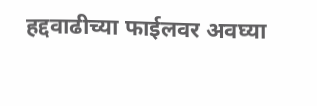हद्दवाढीच्या फाईलवर अवघ्या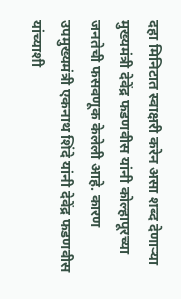दहा मिनिटात स्वाक्षरी करेन असा शब्द देणाऱ्या मुख्यमंत्री देवेंद्र फडणवीस यांनी कोल्हापूरच्या जनतेची फसवणूक केलेली आहे. कारण उपमुख्यमंत्री एकनाथ शिंदे यांनी देवेंद्र फडणवीस यांच्याशी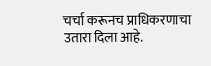चर्चा करूनच प्राधिकरणाचा उतारा दिला आहे.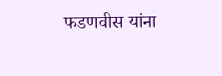फडणवीस यांना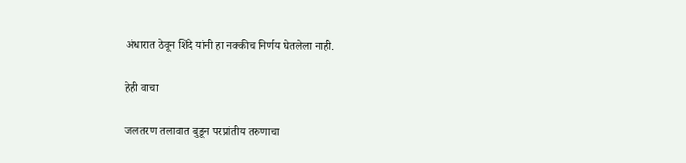अंधारात ठेवून शिंदे यांनी हा नक्कीच निर्णय घेतलेला नाही.

हेही वाचा

जलतरण तलावात बुडून परप्रांतीय तरुणाचा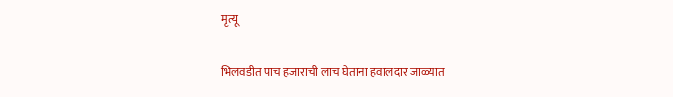मृत्यू

भिलवडीत पाच हजाराची लाच घेताना हवालदार जाळ्यात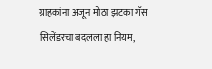ग्राहकांना अजून मोठा झटका गॅस सिलेंडरचा बदलला हा नियम,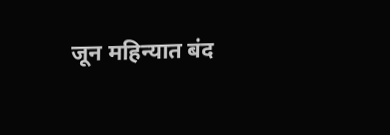जून महिन्यात बंद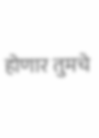होणार तुमचे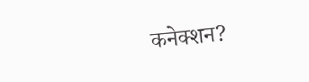कनेक्शन?